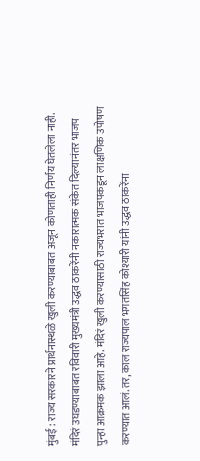मुंबई : राज्य सरकारने प्रार्थनास्थळे खुली करण्याबाबत अजून कोणताही निर्णय घेतलेला नाही. मंदिरं उघडण्याबाबत रविवारी मुख्यमंत्री उद्धव ठाकरेंनी नकारात्मक संकेत दिल्यानंतर भाजप पुन्हा आक्रमक झाला आहे. मंदिरं खुली करण्यासाठी राज्यभरात भाजपकडून लाक्षणिक उपोषण करण्यात आलं. तर, काल राज्यपाल भगतसिंह कोश्यारी यांनी उद्धव ठाकरेंना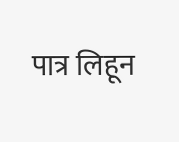पात्र लिहून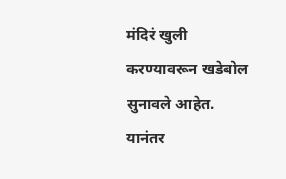मंदिरं खुली करण्यावरून खडेबोल सुनावले आहेत.
यानंतर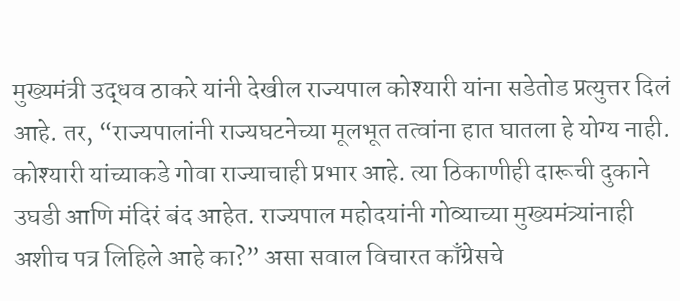मुख्यमंत्री उद्धव ठाकरे यांनी देखील राज्यपाल कोश्यारी यांना सडेतोड प्रत्युत्तर दिलं आहे. तर, “राज्यपालांनी राज्यघटनेच्या मूलभूत तत्वांना हात घातला हे योग्य नाही. कोश्यारी यांच्याकडे गोवा राज्याचाही प्रभार आहे. त्या ठिकाणीही दारूची दुकाने उघडी आणि मंदिरं बंद आहेत. राज्यपाल महोदयांनी गोव्याच्या मुख्यमंत्र्यांनाही अशीच पत्र लिहिले आहे का?” असा सवाल विचारत काँग्रेसचे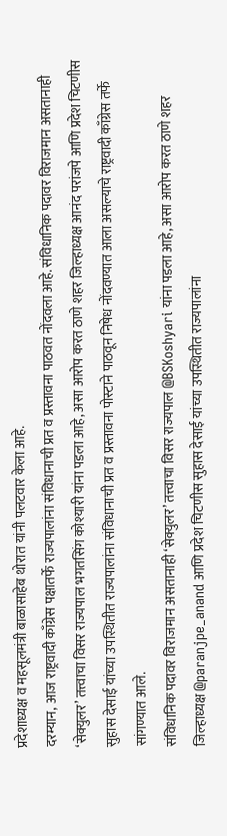प्रदेशाध्यक्ष व महसूलमंत्री बाळासाहेब थोरात यांनी पलटवार केला आहे.
दरम्यान, आज राष्ट्रवादी काँग्रेस पक्षातर्फे राज्यपालांना संविधानाची प्रत व प्रस्तावना पाठवत नोंदवला आहे. संविधानिक पदावर विराजमान असतानाही ‘सेक्युलर’ तत्त्वाचा विसर राज्यपाल भगतसिंग कोश्यारी यांना पडला आहे, असा आरोप करत ठाणे शहर जिल्हाध्यक्ष आनंद परांजपे आणि प्रदेश चिटणीस सुहास देसाई यांच्या उपस्थितीत राज्यपालांना संविधानाची प्रत व प्रस्तावना पोस्टाने पाठवून निषेध नोंदवण्यात आला असल्याचे राष्ट्रवादी काँग्रेस तर्फे सांगण्यात आले.
संविधानिक पदावर विराजमान असतानाही ‘सेक्युलर’ तत्त्वाचा विसर राज्यपाल @BSKoshyari यांना पडला आहे, असा आरोप करत ठाणे शहर जिल्हाध्यक्ष @paranjpe_anand आणि प्रदेश चिटणीस सुहास देसाई यांच्या उपस्थितीत राज्यपालांना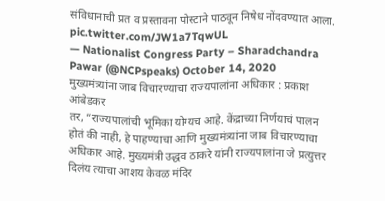संविधानाची प्रत व प्रस्तावना पोस्टाने पाठवून निषेध नोंदवण्यात आला. pic.twitter.com/JW1a7TqwUL
— Nationalist Congress Party – Sharadchandra Pawar (@NCPspeaks) October 14, 2020
मुख्यमंत्र्यांना जाब विचारण्याचा राज्यपालांना अधिकार : प्रकाश आंबेडकर
तर, “राज्यपालांची भूमिका योग्यच आहे. केंद्राच्या निर्णयाचं पालन होतं की नाही, हे पाहण्याचा आणि मुख्यमंत्र्यांना जाब विचारण्याचा अधिकार आहे. मुख्यमंत्री उद्धव ठाकरे यांनी राज्यपालांना जे प्रत्युत्तर दिलंय त्याचा आशय केवळ मंदिर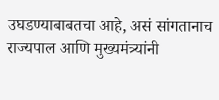उघडण्याबाबतचा आहे, असं सांगतानाच राज्यपाल आणि मुख्यमंत्र्यांनी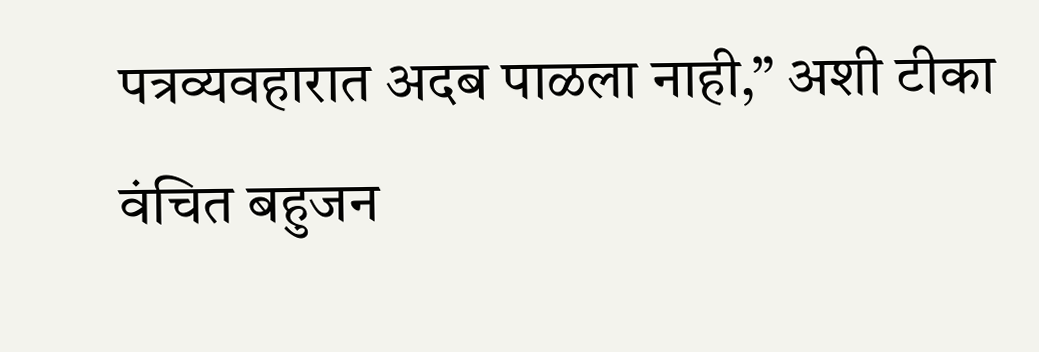पत्रव्यवहारात अदब पाळला नाही,” अशी टीका वंचित बहुजन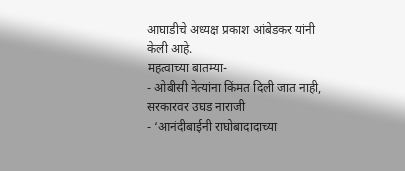आघाडीचे अध्यक्ष प्रकाश आंबेडकर यांनी केली आहे.
महत्वाच्या बातम्या-
- ओबीसी नेत्यांना किंमत दिली जात नाही, सरकारवर उघड नाराजी
- ‘आनंदीबाईनी राघोबादादाच्या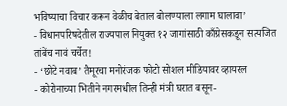भविष्याचा विचार करून वेळीच बेताल बोलण्याला लगाम घालावा’
- विधानपरिषदेतील राज्यपाल नियुक्त १२ जागांसाठी काँग्रेसकडून सत्यजित तांबेंच नावं चर्चेत!
- ‘छोटे नवाब’ तैमूरचा मनोरंजक फोटो सोशल मीडियावर व्हायरल
- कोरोनाच्या भितीने नगरमधील तिन्ही मंत्री घरात बसून-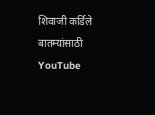शिवाजी कर्डिले
बातम्यांसाठी YouTube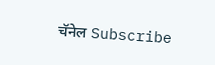चॅनेल Subscribe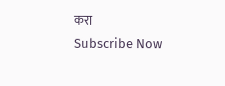करा
Subscribe Now